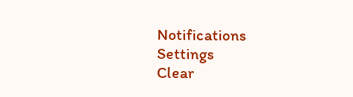Notifications
Settings
Clear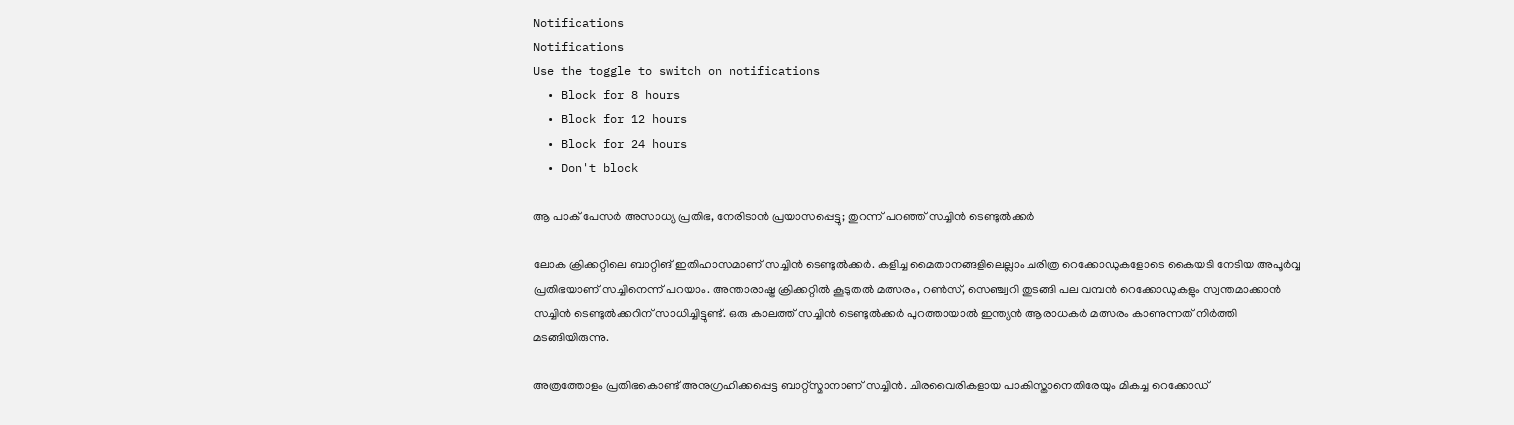Notifications
Notifications
Use the toggle to switch on notifications
  • Block for 8 hours
  • Block for 12 hours
  • Block for 24 hours
  • Don't block

ആ പാക് പേസര്‍ അസാധ്യ പ്രതിഭ, നേരിടാന്‍ പ്രയാസപ്പെട്ടു; തുറന്ന് പറഞ്ഞ് സച്ചിന്‍ ടെണ്ടുല്‍ക്കര്‍

ലോക ക്രിക്കറ്റിലെ ബാറ്റിങ് ഇതിഹാസമാണ് സച്ചിന്‍ ടെണ്ടുല്‍ക്കര്‍. കളിച്ച മൈതാനങ്ങളിലെല്ലാം ചരിത്ര റെക്കോഡുകളോടെ കൈയടി നേടിയ അപൂര്‍വ്വ പ്രതിഭയാണ് സച്ചിനെന്ന് പറയാം. അന്താരാഷ്ട്ര ക്രിക്കറ്റില്‍ കൂടുതല്‍ മത്സരം, റണ്‍സ്, സെഞ്ച്വറി തുടങ്ങി പല വമ്പന്‍ റെക്കോഡുകളും സ്വന്തമാക്കാന്‍ സച്ചിന്‍ ടെണ്ടുല്‍ക്കറിന് സാധിച്ചിട്ടുണ്ട്. ഒരു കാലത്ത് സച്ചിന്‍ ടെണ്ടുല്‍ക്കര്‍ പുറത്തായാല്‍ ഇന്ത്യന്‍ ആരാധകര്‍ മത്സരം കാണുന്നത് നിര്‍ത്തി മടങ്ങിയിരുന്നു.

അത്രത്തോളം പ്രതിഭകൊണ്ട് അനുഗ്രഹിക്കപ്പെട്ട ബാറ്റ്‌സ്മാനാണ് സച്ചിന്‍. ചിരവൈരികളായ പാകിസ്താനെതിരേയും മികച്ച റെക്കോഡ്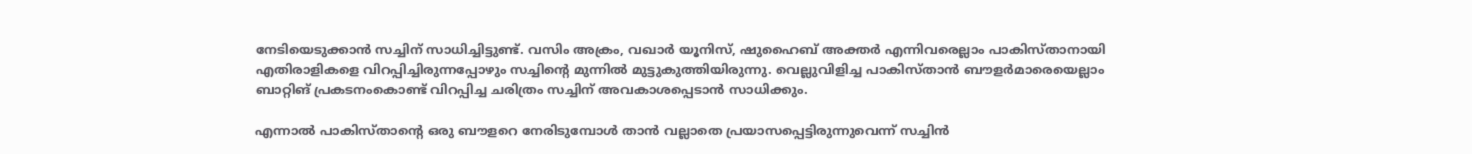നേടിയെടുക്കാന്‍ സച്ചിന് സാധിച്ചിട്ടുണ്ട്. വസിം അക്രം, വഖാര്‍ യൂനിസ്, ഷുഹൈബ് അക്തര്‍ എന്നിവരെല്ലാം പാകിസ്താനായി എതിരാളികളെ വിറപ്പിച്ചിരുന്നപ്പോഴും സച്ചിന്റെ മുന്നില്‍ മുട്ടുകുത്തിയിരുന്നു. വെല്ലുവിളിച്ച പാകിസ്താന്‍ ബൗളര്‍മാരെയെല്ലാം ബാറ്റിങ് പ്രകടനംകൊണ്ട് വിറപ്പിച്ച ചരിത്രം സച്ചിന് അവകാശപ്പെടാന്‍ സാധിക്കും.

എന്നാല്‍ പാകിസ്താന്റെ ഒരു ബൗളറെ നേരിടുമ്പോള്‍ താന്‍ വല്ലാതെ പ്രയാസപ്പെട്ടിരുന്നുവെന്ന് സച്ചിന്‍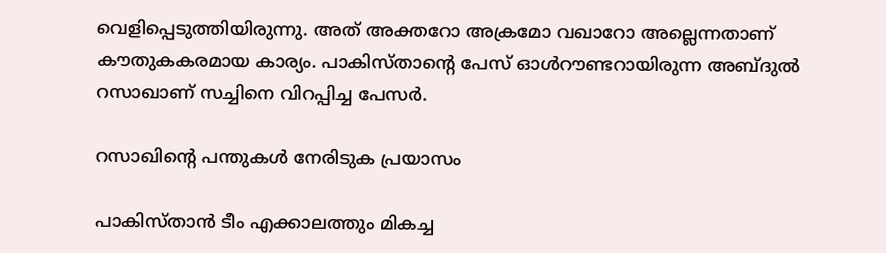വെളിപ്പെടുത്തിയിരുന്നു. അത് അക്തറോ അക്രമോ വഖാറോ അല്ലെന്നതാണ് കൗതുകകരമായ കാര്യം. പാകിസ്താന്റെ പേസ് ഓള്‍റൗണ്ടറായിരുന്ന അബ്ദുല്‍ റസാഖാണ് സച്ചിനെ വിറപ്പിച്ച പേസര്‍.

റസാഖിന്റെ പന്തുകള്‍ നേരിടുക പ്രയാസം

പാകിസ്താന്‍ ടീം എക്കാലത്തും മികച്ച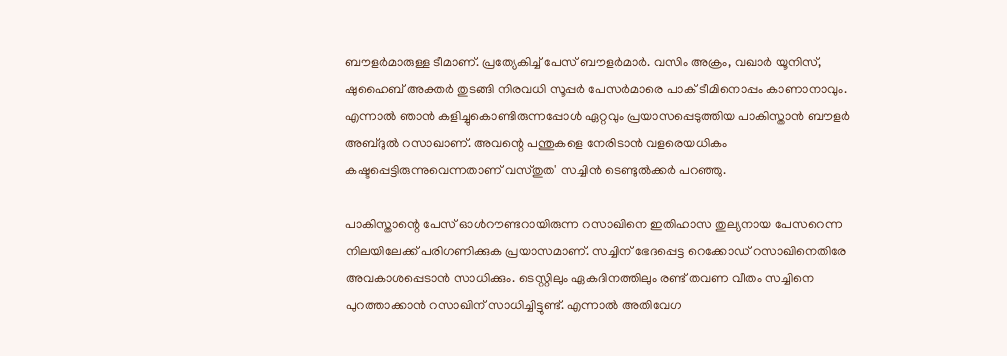ബൗളര്‍മാരുള്ള ടീമാണ്. പ്രത്യേകിച്ച് പേസ് ബൗളര്‍മാര്‍. വസിം അക്രം, വഖാര്‍ യൂനിസ്, ഷുഹൈബ് അക്തര്‍ തുടങ്ങി നിരവധി സൂപ്പര്‍ പേസര്‍മാരെ പാക് ടീമിനൊപ്പം കാണാനാവും. എന്നാല്‍ ഞാന്‍ കളിച്ചുകൊണ്ടിരുന്നപ്പോള്‍ ഏറ്റവും പ്രയാസപ്പെടുത്തിയ പാകിസ്താന്‍ ബൗളര്‍ അബ്ദുല്‍ റസാഖാണ്. അവന്റെ പന്തുകളെ നേരിടാന്‍ വളരെയധികം കഷ്ടപ്പെട്ടിരുന്നുവെന്നതാണ് വസ്തുത' സച്ചിന്‍ ടെണ്ടുല്‍ക്കര്‍ പറഞ്ഞു.

പാകിസ്താന്റെ പേസ് ഓള്‍റൗണ്ടറായിരുന്ന റസാഖിനെ ഇതിഹാസ തുല്യനായ പേസറെന്ന നിലയിലേക്ക് പരിഗണിക്കുക പ്രയാസമാണ്. സച്ചിന് ഭേദപ്പെട്ട റെക്കോഡ് റസാഖിനെതിരേ അവകാശപ്പെടാന്‍ സാധിക്കും. ടെസ്റ്റിലും ഏകദിനത്തിലും രണ്ട് തവണ വീതം സച്ചിനെ പുറത്താക്കാന്‍ റസാഖിന് സാധിച്ചിട്ടുണ്ട്. എന്നാല്‍ അതിവേഗ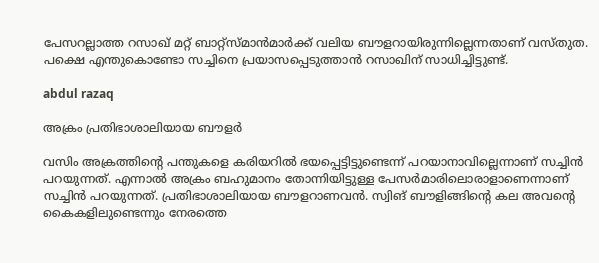പേസറല്ലാത്ത റസാഖ് മറ്റ് ബാറ്റ്‌സ്മാന്‍മാര്‍ക്ക് വലിയ ബൗളറായിരുന്നില്ലെന്നതാണ് വസ്തുത. പക്ഷെ എന്തുകൊണ്ടോ സച്ചിനെ പ്രയാസപ്പെടുത്താന്‍ റസാഖിന് സാധിച്ചിട്ടുണ്ട്.

abdul razaq

അക്രം പ്രതിഭാശാലിയായ ബൗളര്‍

വസിം അക്രത്തിന്റെ പന്തുകളെ കരിയറില്‍ ഭയപ്പെട്ടിട്ടുണ്ടെന്ന് പറയാനാവില്ലെന്നാണ് സച്ചിന്‍ പറയുന്നത്. എന്നാല്‍ അക്രം ബഹുമാനം തോന്നിയിട്ടുള്ള പേസര്‍മാരിലൊരാളാണെന്നാണ് സച്ചിന്‍ പറയുന്നത്. പ്രതിഭാശാലിയായ ബൗളറാണവന്‍. സ്വിങ് ബൗളിങ്ങിന്റെ കല അവന്റെ കൈകളിലുണ്ടെന്നും നേരത്തെ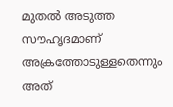മുതല്‍ അടുത്ത സൗഹൃദമാണ് അക്രത്തോടുള്ളതെന്നും അത്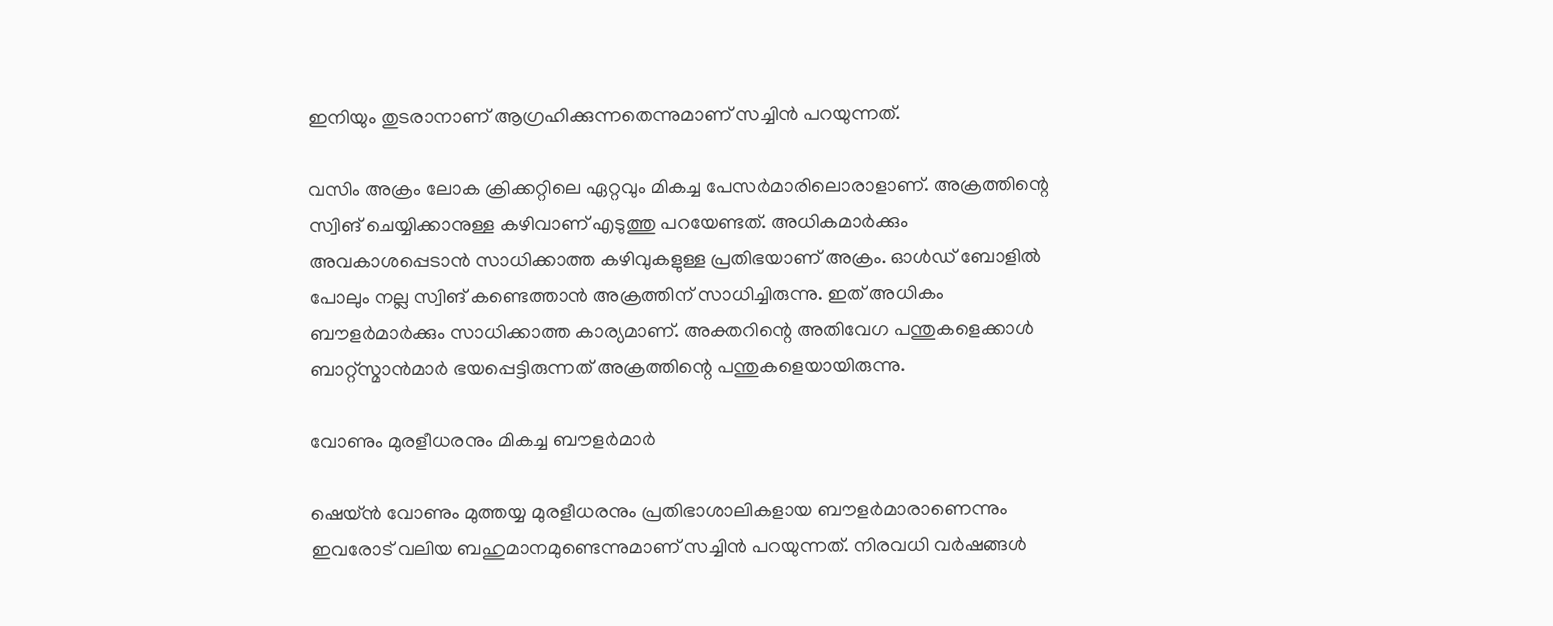ഇനിയും തുടരാനാണ് ആഗ്രഹിക്കുന്നതെന്നുമാണ് സച്ചിന്‍ പറയുന്നത്.

വസിം അക്രം ലോക ക്രിക്കറ്റിലെ ഏറ്റവും മികച്ച പേസര്‍മാരിലൊരാളാണ്. അക്രത്തിന്റെ സ്വിങ് ചെയ്യിക്കാനുള്ള കഴിവാണ് എടുത്തു പറയേണ്ടത്. അധികമാര്‍ക്കും അവകാശപ്പെടാന്‍ സാധിക്കാത്ത കഴിവുകളുള്ള പ്രതിഭയാണ് അക്രം. ഓള്‍ഡ് ബോളില്‍ പോലും നല്ല സ്വിങ് കണ്ടെത്താന്‍ അക്രത്തിന് സാധിച്ചിരുന്നു. ഇത് അധികം ബൗളര്‍മാര്‍ക്കും സാധിക്കാത്ത കാര്യമാണ്. അക്തറിന്റെ അതിവേഗ പന്തുകളെക്കാള്‍ ബാറ്റ്‌സ്മാന്‍മാര്‍ ഭയപ്പെട്ടിരുന്നത് അക്രത്തിന്റെ പന്തുകളെയായിരുന്നു.

വോണും മുരളീധരനും മികച്ച ബൗളര്‍മാര്‍

ഷെയ്ന്‍ വോണും മുത്തയ്യ മുരളീധരനും പ്രതിഭാശാലികളായ ബൗളര്‍മാരാണെന്നും ഇവരോട് വലിയ ബഹുമാനമുണ്ടെന്നുമാണ് സച്ചിന്‍ പറയുന്നത്. നിരവധി വര്‍ഷങ്ങള്‍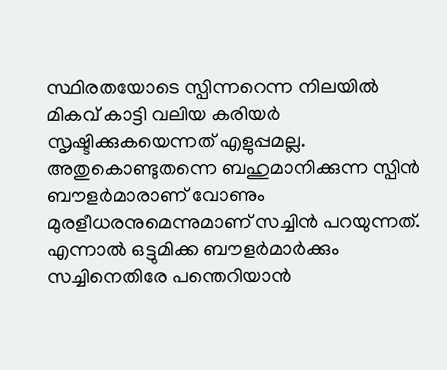സ്ഥിരതയോടെ സ്പിന്നറെന്ന നിലയില്‍ മികവ് കാട്ടി വലിയ കരിയര്‍ സൃഷ്ടിക്കുകയെന്നത് എളുപ്പമല്ല. അതുകൊണ്ടുതന്നെ ബഹുമാനിക്കുന്ന സ്പിന്‍ ബൗളര്‍മാരാണ് വോണും മുരളീധരനുമെന്നുമാണ് സച്ചിന്‍ പറയുന്നത്. എന്നാല്‍ ഒട്ടുമിക്ക ബൗളര്‍മാര്‍ക്കും സച്ചിനെതിരേ പന്തെറിയാന്‍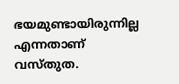ഭയമുണ്ടായിരുന്നില്ല എന്നതാണ് വസ്തുത.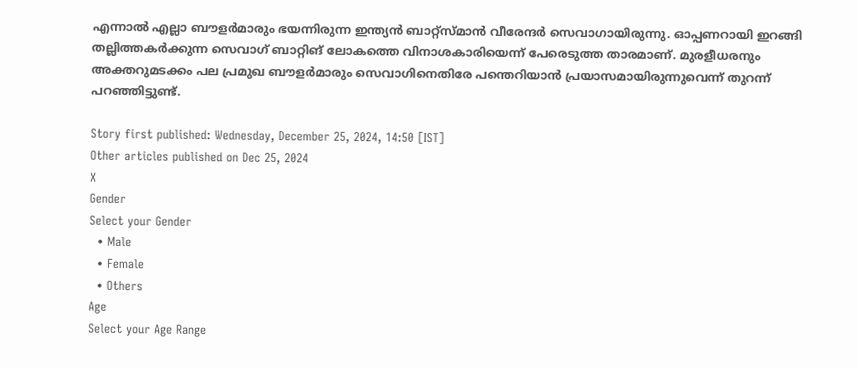എന്നാല്‍ എല്ലാ ബൗളര്‍മാരും ഭയന്നിരുന്ന ഇന്ത്യന്‍ ബാറ്റ്‌സ്മാന്‍ വീരേന്ദര്‍ സെവാഗായിരുന്നു. ഓപ്പണറായി ഇറങ്ങി തല്ലിത്തകര്‍ക്കുന്ന സെവാഗ് ബാറ്റിങ് ലോകത്തെ വിനാശകാരിയെന്ന് പേരെടുത്ത താരമാണ്. മുരളീധരനും അക്തറുമടക്കം പല പ്രമുഖ ബൗളര്‍മാരും സെവാഗിനെതിരേ പന്തെറിയാന്‍ പ്രയാസമായിരുന്നുവെന്ന് തുറന്ന് പറഞ്ഞിട്ടുണ്ട്.

Story first published: Wednesday, December 25, 2024, 14:50 [IST]
Other articles published on Dec 25, 2024
X
Gender
Select your Gender
  • Male
  • Female
  • Others
Age
Select your Age Range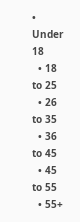• Under 18
  • 18 to 25
  • 26 to 35
  • 36 to 45
  • 45 to 55
  • 55+